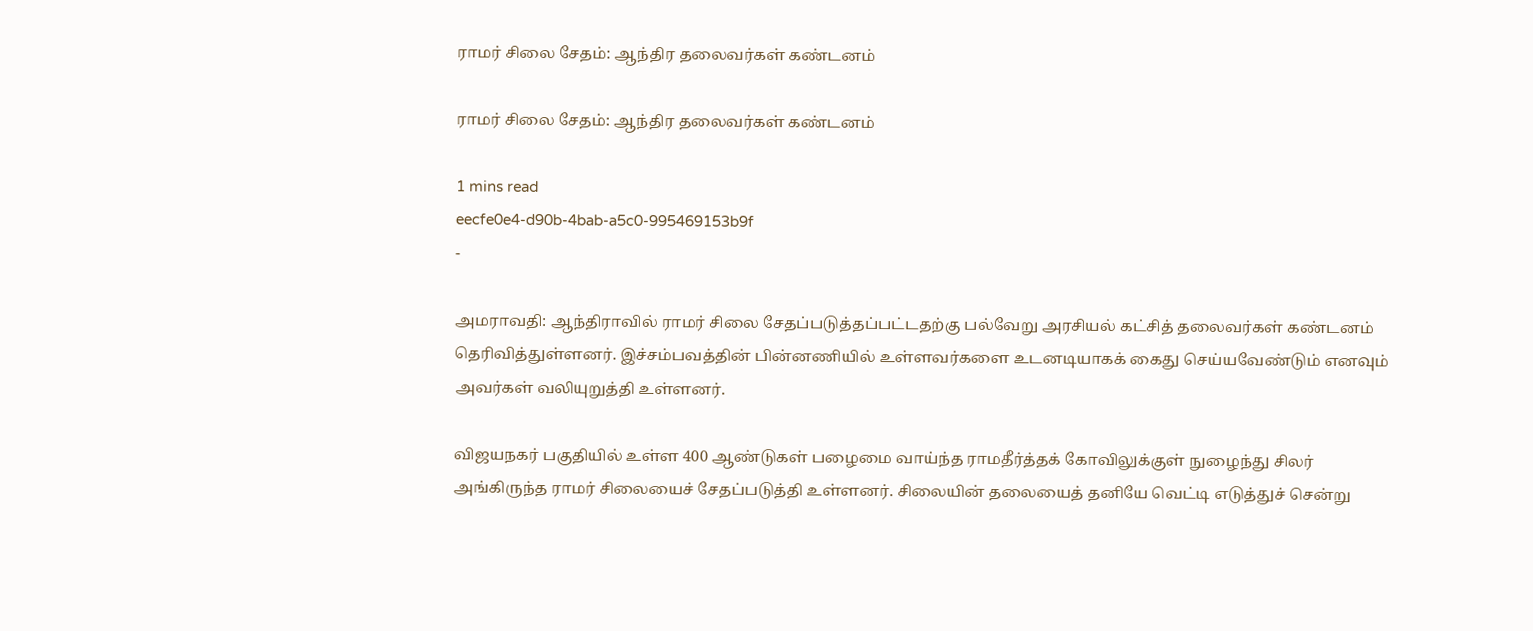ராமர் சிலை சேதம்: ஆந்திர தலைவர்கள் கண்டனம்

ராமர் சிலை சேதம்: ஆந்திர தலைவர்கள் கண்டனம்

1 mins read
eecfe0e4-d90b-4bab-a5c0-995469153b9f
-

அமராவதி: ஆந்திராவில் ராமர் சிலை சேதப்படுத்தப்பட்டதற்கு பல்வேறு அரசியல் கட்சித் தலைவர்கள் கண்டனம் தெரிவித்துள்ளனர். இச்சம்பவத்தின் பின்னணியில் உள்ளவர்களை உடனடியாகக் கைது செய்யவேண்டும் எனவும் அவர்கள் வலியுறுத்தி உள்ளனர்.

விஜயநகர் பகுதியில் உள்ள 400 ஆண்டுகள் பழைமை வாய்ந்த ராமதீர்த்தக் கோவிலுக்குள் நுழைந்து சிலர் அங்கிருந்த ராமர் சிலையைச் சேதப்படுத்தி உள்ளனர். சிலையின் தலையைத் தனியே வெட்டி எடுத்துச் சென்று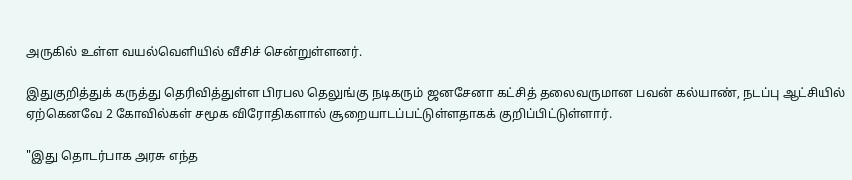அருகில் உள்ள வயல்வெளியில் வீசிச் சென்றுள்ளனர்.

இதுகுறித்துக் கருத்து தெரிவித்துள்ள பிரபல தெலுங்கு நடிகரும் ஜனசேனா கட்சித் தலைவருமான பவன் கல்யாண், நடப்பு ஆட்சியில் ஏற்கெனவே 2 கோவில்கள் சமூக விரோதிகளால் சூறையாடப்பட்டுள்ளதாகக் குறிப்பிட்டுள்ளார்.

"இது தொடர்பாக அரசு எந்த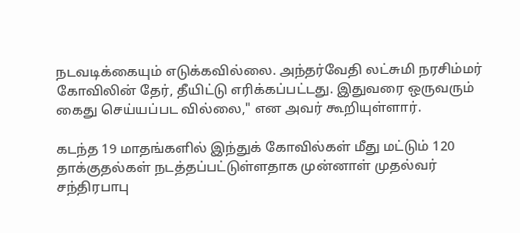நடவடிக்கையும் எடுக்கவில்லை. அந்தர்வேதி லட்சுமி நரசிம்மர் கோவிலின் தேர், தீயிட்டு எரிக்கப்பட்டது. இதுவரை ஒருவரும் கைது செய்யப்பட வில்லை," என அவர் கூறியுள்ளார்.

கடந்த 19 மாதங்களில் இந்துக் கோவில்கள் மீது மட்டும் 120 தாக்குதல்கள் நடத்தப்பட்டுள்ளதாக முன்னாள் முதல்வர் சந்திரபாபு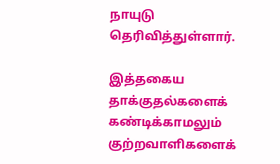நாயுடு தெரிவித்துள்ளார்.

இத்தகைய தாக்குதல்களைக் கண்டிக்காமலும் குற்றவாளிகளைக்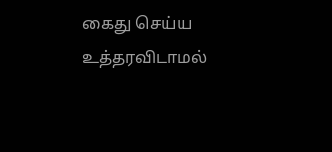கைது செய்ய உத்தரவிடாமல்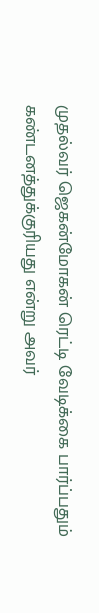முதல்வர் ஜெகன்மோகன் ரெட்டி வேடிக்கை பார்ப்பதும் கண்டனத்துக்குரியது என்று அவர்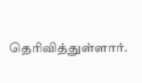தெரிவித்துள்ளார்.